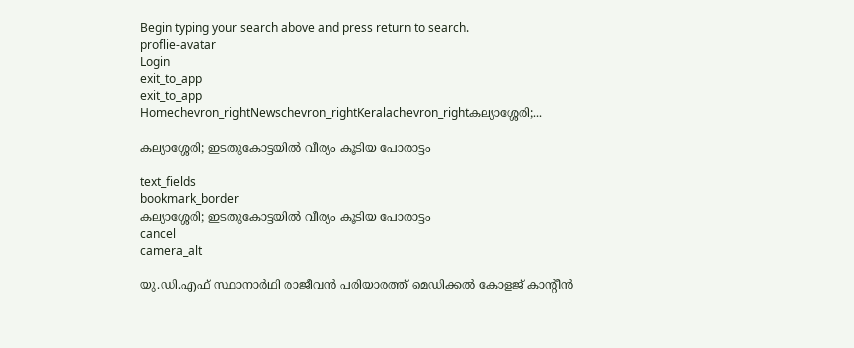Begin typing your search above and press return to search.
proflie-avatar
Login
exit_to_app
exit_to_app
Homechevron_rightNewschevron_rightKeralachevron_rightകല്യാശ്ശേരി;...

കല്യാശ്ശേരി; ഇടതുകോട്ടയിൽ വീര്യം കൂടിയ പോരാട്ടം

text_fields
bookmark_border
കല്യാശ്ശേരി; ഇടതുകോട്ടയിൽ വീര്യം കൂടിയ പോരാട്ടം
cancel
camera_alt

യു.ഡി.എഫ് സ്ഥാനാർഥി രാജീവൻ പരിയാരത്ത് മെഡിക്കൽ കോളജ് കാന്റീൻ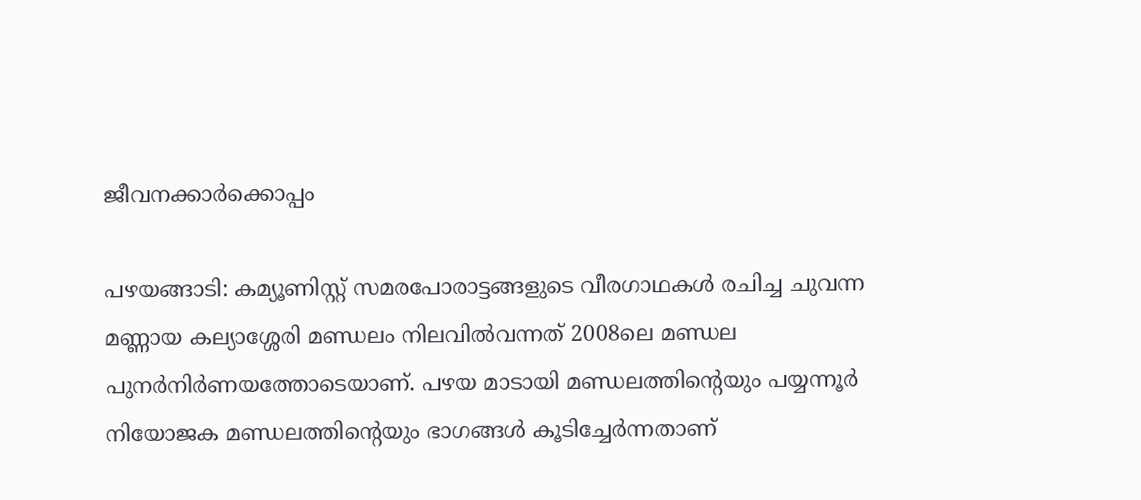ജീവനക്കാർക്കൊപ്പം

പഴയങ്ങാടി: കമ്യൂണിസ്റ്റ് സമരപോരാട്ടങ്ങളുടെ വീരഗാഥകൾ രചിച്ച ചുവന്ന മണ്ണായ കല്യാശ്ശേരി മണ്ഡലം നിലവിൽവന്നത് 2008ലെ മണ്ഡല പുനർനിർണയത്തോടെയാണ്. പഴയ മാടായി മണ്ഡലത്തിന്റെയും പയ്യന്നൂർ നിയോജക മണ്ഡലത്തിന്റെയും ഭാഗങ്ങൾ കൂടിച്ചേർന്നതാണ്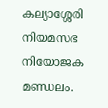കല്യാശ്ശേരി നിയമസഭ നിയോജക മണ്ഡലം.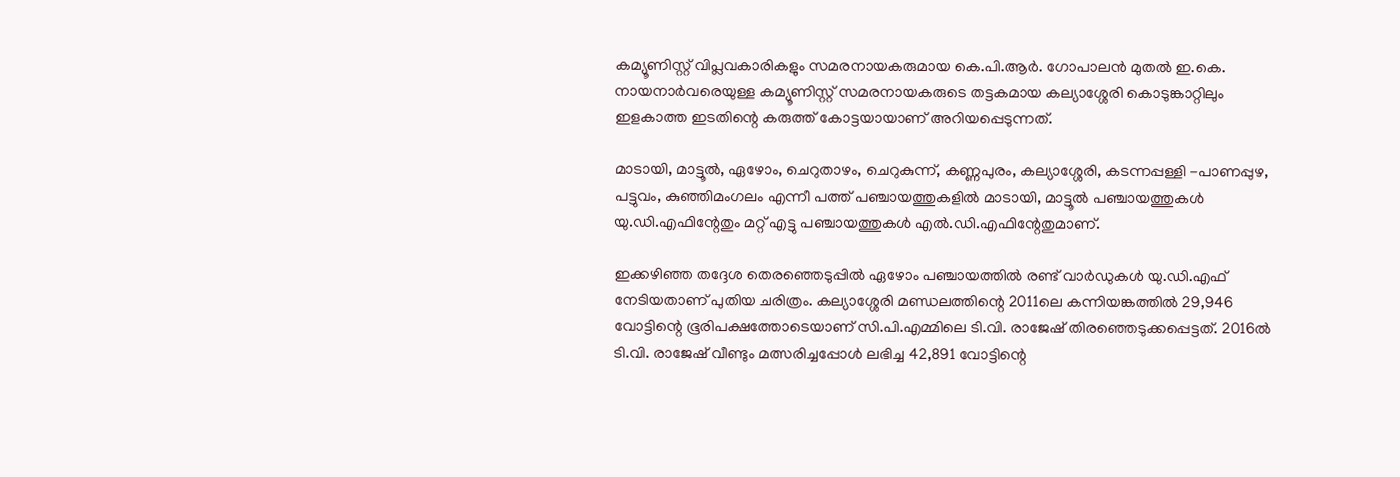കമ്യൂണിസ്റ്റ് വിപ്ലവകാരികളും സമരനായകരുമായ കെ.പി.ആർ. ഗോപാലൻ മുതൽ ഇ.കെ. നായനാർവരെയുള്ള കമ്യൂണിസ്റ്റ് സമരനായകരുടെ തട്ടകമായ കല്യാശ്ശേരി കൊടുങ്കാറ്റിലും ഇളകാത്ത ഇടതിന്റെ കരുത്ത് കോട്ടയായാണ് അറിയപ്പെടുന്നത്.

മാടായി, മാട്ടൂൽ, ഏഴോം, ചെറുതാഴം, ചെറുകുന്ന്, കണ്ണപുരം, കല്യാശ്ശേരി, കടന്നപ്പള്ളി -പാണപ്പുഴ, പട്ടുവം, കുഞ്ഞിമംഗലം എന്നീ പത്ത് പഞ്ചായത്തുകളിൽ മാടായി, മാട്ടൂൽ പഞ്ചായത്തുകൾ യു.ഡി.എഫിന്റേതും മറ്റ് എട്ടു പഞ്ചായത്തുകൾ എൽ.ഡി.എഫിന്റേതുമാണ്.

ഇക്കഴിഞ്ഞ തദ്ദേശ തെരഞ്ഞെടുപ്പിൽ ഏഴോം പഞ്ചായത്തിൽ രണ്ട് വാർഡുകൾ യു.ഡി.എഫ് നേടിയതാണ് പുതിയ ചരിത്രം. കല്യാശ്ശേരി മണ്ഡലത്തിന്റെ 2011ലെ കന്നിയങ്കത്തിൽ 29,946 വോട്ടിന്റെ ഭൂരിപക്ഷത്തോടെയാണ് സി.പി.എമ്മിലെ ടി.വി. രാജേഷ് തിരഞ്ഞെടുക്കപ്പെട്ടത്. 2016ൽ ടി.വി. രാജേഷ് വീണ്ടും മത്സരിച്ചപ്പോൾ ലഭിച്ച 42,891 വോട്ടിന്റെ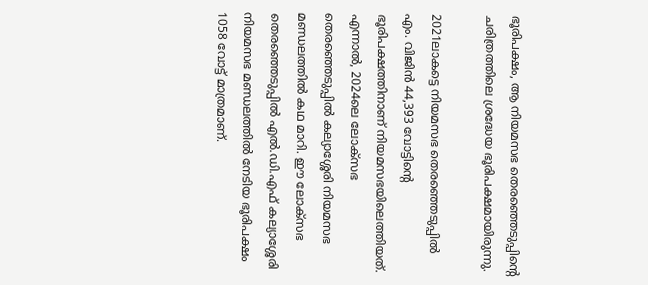ഭൂരിപക്ഷം, ആ നിയമസഭ തെരഞ്ഞെടുപ്പിന്റെ ചരിത്രത്തിലെ ശ്രദ്ധേയ ഭൂരിപക്ഷമായിരുന്നു.

2021ലാകട്ടെ നിയമസഭ തെരഞ്ഞെടുപ്പിൽ എം. വിജിൻ 44,393 വോട്ടിന്റെ ഭൂരിപക്ഷത്തിനാണ് നിയമസഭയിലെത്തിയത്. എന്നാൽ, 2024ലെ ലോക്സഭ തെരഞ്ഞെടുപ്പിൽ കല്യാശ്ശേരി നിയമസഭ മണ്ഡലത്തിൽ കഥ മാറി. ഈ ലോക്സഭ തെരഞ്ഞെടുപ്പിൽ എൽ.ഡി.എഫ് കല്യാശ്ശേരി നിയമസഭ മണ്ഡലത്തിൽ നേടിയ ഭൂരിപക്ഷം 1058 വോട്ട് മാത്രമാണ്.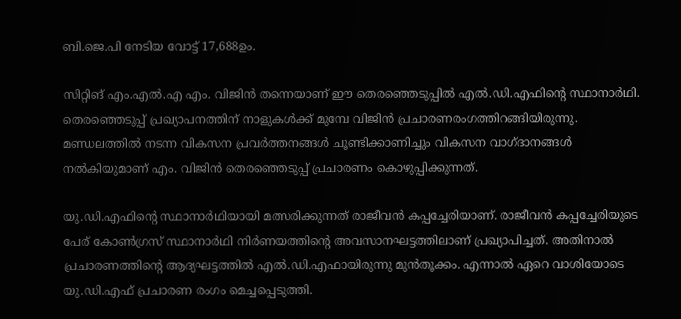ബി.ജെ.പി നേടിയ വോട്ട് 17,688ഉം.

സിറ്റിങ് എം.എൽ.എ എം. വിജിൻ തന്നെയാണ് ഈ തെരഞ്ഞെടുപ്പിൽ എൽ.ഡി.എഫിന്റെ സ്ഥാനാർഥി. തെരഞ്ഞെടുപ്പ് പ്രഖ്യാപനത്തിന് നാളുകൾക്ക് മുമ്പേ വിജിൻ പ്രചാരണരംഗത്തിറങ്ങിയിരുന്നു. മണ്ഡലത്തിൽ നടന്ന വികസന പ്രവർത്തനങ്ങൾ ചൂണ്ടിക്കാണിച്ചും വികസന വാഗ്ദാനങ്ങൾ നൽകിയുമാണ് എം. വിജിൻ തെരഞ്ഞെടുപ്പ് പ്രചാരണം കൊഴുപ്പിക്കുന്നത്.

യു.ഡി.എഫിന്റെ സ്ഥാനാർഥിയായി മത്സരിക്കുന്നത് രാജീവൻ കപ്പച്ചേരിയാണ്. രാജീവൻ കപ്പച്ചേരിയുടെ പേര് കോൺഗ്രസ് സ്ഥാനാർഥി നിർണയത്തിന്റെ അവസാനഘട്ടത്തിലാണ് പ്രഖ്യാപിച്ചത്. അതിനാൽ പ്രചാരണത്തിന്റെ ആദ്യഘട്ടത്തിൽ എൽ.ഡി.എഫായിരുന്നു മുൻതൂക്കം. എന്നാൽ ഏറെ വാശിയോടെ യു.ഡി.എഫ് പ്രചാരണ രംഗം മെച്ചപ്പെടുത്തി.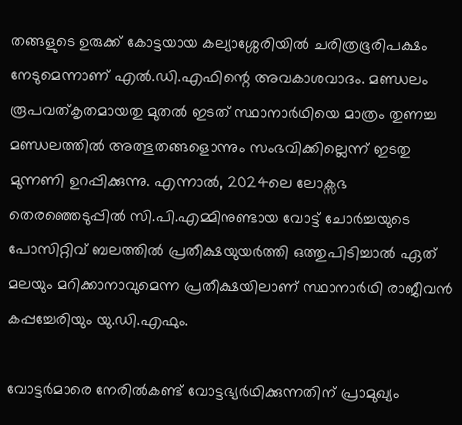തങ്ങളുടെ ഉരുക്ക് കോട്ടയായ കല്യാശ്ശേരിയിൽ ചരിത്രഭൂരിപക്ഷം നേടുമെന്നാണ് എൽ.ഡി.എഫിന്റെ അവകാശവാദം. മണ്ഡലം രൂപവത്കൃതമായതു മുതൽ ഇടത് സ്ഥാനാർഥിയെ മാത്രം തുണച്ച മണ്ഡലത്തിൽ അത്ഭുതങ്ങളൊന്നും സംഭവിക്കില്ലെന്ന് ഇടതു മുന്നണി ഉറപ്പിക്കുന്നു. എന്നാൽ, 2024ലെ ലോക്സഭ തെരഞ്ഞെടുപ്പിൽ സി.പി.എമ്മിനുണ്ടായ വോട്ട് ചോർച്ചയുടെ പോസിറ്റിവ് ബലത്തിൽ പ്രതീക്ഷയുയർത്തി ഒത്തുപിടിച്ചാൽ ഏത് മലയും മറിക്കാനാവുമെന്ന പ്രതീക്ഷയിലാണ് സ്ഥാനാർഥി രാജീവൻ കപ്പച്ചേരിയും യു.ഡി.എഫും.

വോട്ടർമാരെ നേരിൽകണ്ട് വോട്ടഭ്യർഥിക്കുന്നതിന് പ്രാമുഖ്യം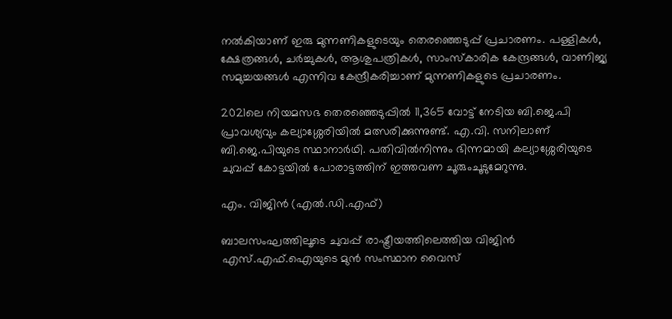നൽകിയാണ് ഇരു മുന്നണികളുടെയും തെരഞ്ഞെടുപ്പ് പ്രചാരണം. പള്ളികൾ, ക്ഷേത്രങ്ങൾ, ചർച്ചുകൾ, ആശുപത്രികൾ, സാംസ്കാരിക കേന്ദ്രങ്ങൾ, വാണിജ്യ സമുച്ചയങ്ങൾ എന്നിവ കേന്ദ്രീകരിച്ചാണ് മുന്നണികളുടെ പ്രചാരണം.

2021ലെ നിയമസഭ തെരഞ്ഞെടുപ്പിൽ 11,365 വോട്ട് നേടിയ ബി.ജെ.പി പ്രാവശ്യവും കല്യാശ്ശേരിയിൽ മത്സരിക്കുന്നുണ്ട്. എ.വി. സനിലാണ് ബി.ജെ.പിയുടെ സ്ഥാനാർഥി. പതിവിൽനിന്നും ഭിന്നമായി കല്യാശ്ശേരിയുടെ ചുവപ്പ് കോട്ടയിൽ പോരാട്ടത്തിന് ഇത്തവണ ചൂരുംചൂടുമേറുന്നു.

എം. വിജിൻ (എൽ.ഡി.എഫ്)

ബാലസംഘത്തിലൂടെ ചുവപ്പ് രാഷ്ട്രീയത്തിലെത്തിയ വിജിൻ എസ്.എഫ്.ഐയുടെ മുൻ സംസ്ഥാന വൈസ്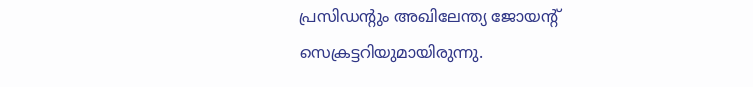പ്രസിഡന്റും അഖിലേന്ത്യ ജോയന്റ് സെക്രട്ടറിയുമായിരുന്നു.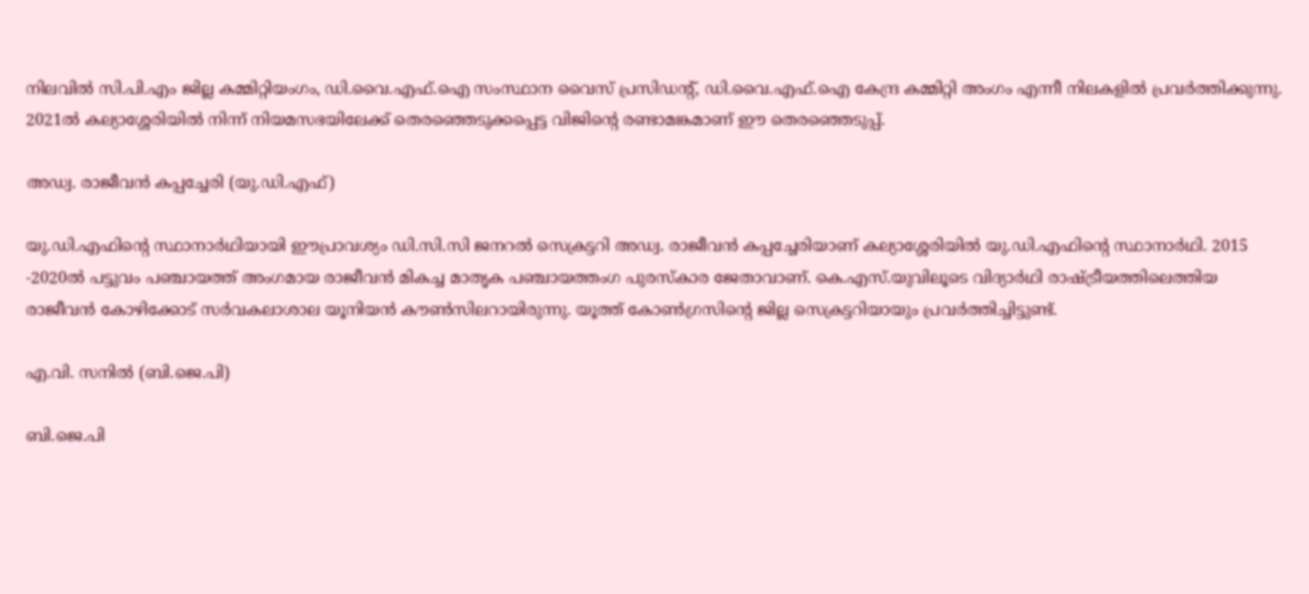നിലവിൽ സി.പി.എം ജില്ല കമ്മിറ്റിയംഗം, ഡി.വൈ.എഫ്.ഐ സംസ്ഥാന വൈസ് പ്രസിഡന്റ്, ഡി.വൈ.എഫ്.ഐ കേന്ദ്ര കമ്മിറ്റി അംഗം എന്നീ നിലകളിൽ പ്രവർത്തിക്കുന്നു. 2021ൽ കല്യാശ്ശേരിയിൽ നിന്ന് നിയമസഭയിലേക്ക് തെരഞ്ഞെടുക്കപ്പെട്ട വിജിന്റെ രണ്ടാമങ്കമാണ് ഈ തെരഞ്ഞെടുപ്പ്.

അഡ്വ. രാജീവൻ കപ്പച്ചേരി (യു.ഡി.എഫ്)

യു.ഡി.എഫിന്റെ സ്ഥാനാർഥിയായി ഈപ്രാവശ്യം ഡി.സി.സി ജനറൽ സെക്രട്ടറി അഡ്വ. രാജീവൻ കപ്പച്ചേരിയാണ് കല്യാശ്ശേരിയിൽ യു.ഡി.എഫിന്റെ സ്ഥാനാർഥി. 2015 -2020ൽ പട്ടുവം പഞ്ചായത്ത് അംഗമായ രാജീവൻ മികച്ച മാതൃക പഞ്ചായത്തംഗ പുരസ്കാര ജേതാവാണ്. കെ.എസ്.യുവിലൂടെ വിദ്യാർഥി രാഷ്ട്രീയത്തിലെത്തിയ രാജീവൻ കോഴിക്കോട് സർവകലാശാല യൂനിയൻ കൗൺസിലറായിരുന്നു. യൂത്ത് കോൺഗ്രസിന്റെ ജില്ല സെക്രട്ടറിയായും പ്രവർത്തിച്ചിട്ടുണ്ട്.

എ.വി. സനിൽ (ബി.ജെ.പി)

ബി.ജെ.പി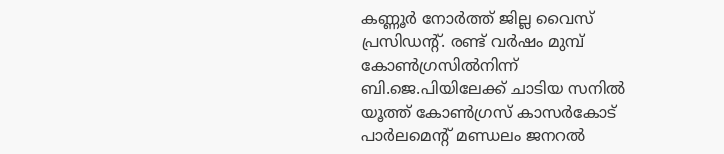കണ്ണൂർ നോർത്ത് ജില്ല വൈസ് പ്രസിഡന്റ്. രണ്ട് വർഷം മുമ്പ് കോൺഗ്രസിൽനിന്ന് ബി.ജെ.പിയിലേക്ക് ചാടിയ സനിൽ യൂത്ത് കോൺഗ്രസ് കാസർകോട് പാർലമെന്റ് മണ്ഡലം ജനറൽ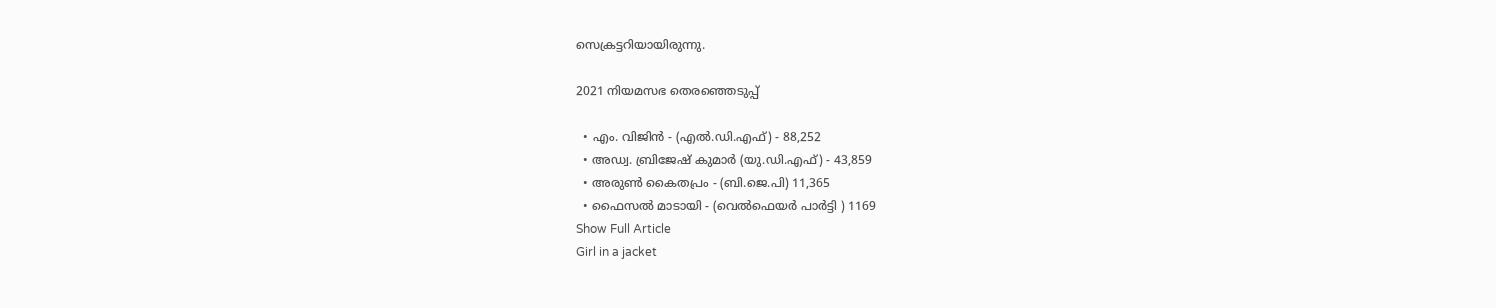സെക്രട്ടറിയായിരുന്നു.

2021 നിയമസഭ തെരഞ്ഞെടുപ്പ്

  • എം. വിജിൻ - (എൽ.ഡി.എഫ്) - 88,252
  • അഡ്വ. ബ്രിജേഷ് കുമാർ (യു.ഡി.എഫ്) - 43,859
  • അരുൺ കൈതപ്രം - (ബി.ജെ.പി) 11,365
  • ഫൈസൽ മാടായി - (വെൽഫെയർ പാർട്ടി ) 1169
Show Full Article
Girl in a jacket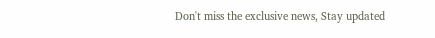Don't miss the exclusive news, Stay updated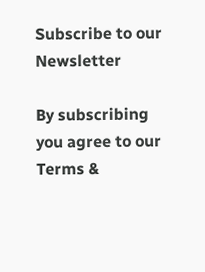Subscribe to our Newsletter

By subscribing you agree to our Terms &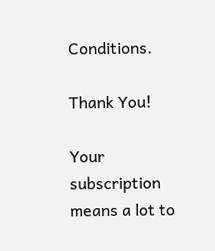Conditions.

Thank You!

Your subscription means a lot to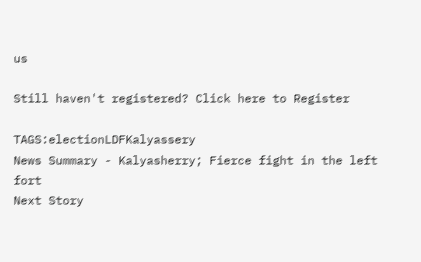us

Still haven't registered? Click here to Register

TAGS:electionLDFKalyassery
News Summary - Kalyasherry; Fierce fight in the left fort
Next Story